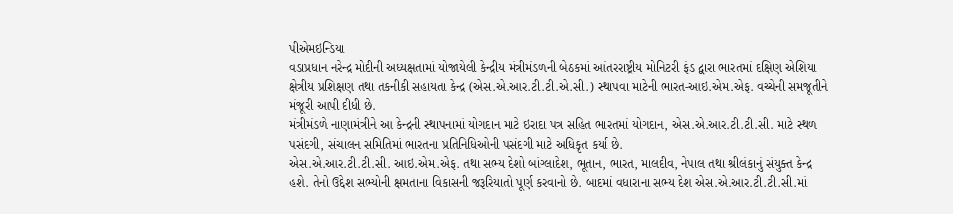પીએમઇન્ડિયા
વડાપ્રધાન નરેન્દ્ર મોદીની અધ્યક્ષતામાં યોજાયેલી કેન્દ્રીય મંત્રીમંડળની બેઠકમાં આંતરરાષ્ટ્રીય મોનિટરી ફંડ દ્વારા ભારતમાં દક્ષિણ એશિયા ક્ષેત્રીય પ્રશિક્ષણ તથા તકનીકી સહાયતા કેન્દ્ર (એસ.એ.આર.ટી.ટી.એ.સી.) સ્થાપવા માટેની ભારત-આઇ.એમ.એફ. વચ્ચેની સમજૂતીને મંજૂરી આપી દીધી છે.
મંત્રીમંડળે નાણામંત્રીને આ કેન્દ્રની સ્થાપનામાં યોગદાન માટે ઇરાદા પત્ર સહિત ભારતમાં યોગદાન, એસ.એ.આર.ટી.ટી.સી. માટે સ્થળ પસંદગી, સંચાલન સમિતિમાં ભારતના પ્રતિનિધિઓની પસંદગી માટે અધિકૃત કર્યા છે.
એસ.એ.આર.ટી.ટી.સી. આઇ.એમ.એફ. તથા સભ્ય દેશો બાંગ્લાદેશ, ભૂતાન, ભારત, માલદીવ, નેપાલ તથા શ્રીલંકાનું સંયુક્ત કેન્દ્ર હશે. તેનો ઉદ્દેશ સભ્યોની ક્ષમતાના વિકાસની જરૂરિયાતો પૂર્ણ કરવાનો છે. બાદમાં વધારાના સભ્ય દેશ એસ.એ.આર.ટી.ટી.સી.માં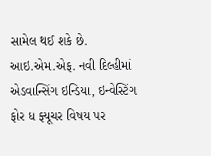સામેલ થઈ શકે છે.
આઇ.એમ.એફ. નવી દિલ્હીમાં એડવાન્સિંગ ઇન્ડિયા, ઇન્વેસ્ટિંગ ફોર ધ ફ્યૂચર વિષય પર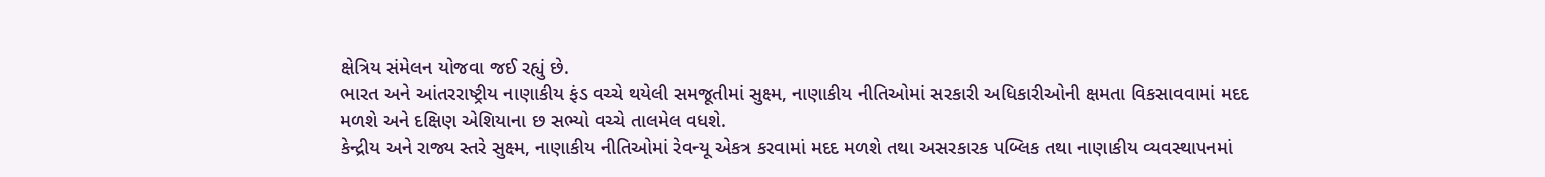ક્ષેત્રિય સંમેલન યોજવા જઈ રહ્યું છે.
ભારત અને આંતરરાષ્ટ્રીય નાણાકીય ફંડ વચ્ચે થયેલી સમજૂતીમાં સુક્ષ્મ, નાણાકીય નીતિઓમાં સરકારી અધિકારીઓની ક્ષમતા વિકસાવવામાં મદદ મળશે અને દક્ષિણ એશિયાના છ સભ્યો વચ્ચે તાલમેલ વધશે.
કેન્દ્રીય અને રાજ્ય સ્તરે સુક્ષ્મ, નાણાકીય નીતિઓમાં રેવન્યૂ એકત્ર કરવામાં મદદ મળશે તથા અસરકારક પબ્લિક તથા નાણાકીય વ્યવસ્થાપનમાં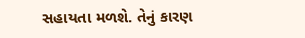સહાયતા મળશે. તેનું કારણ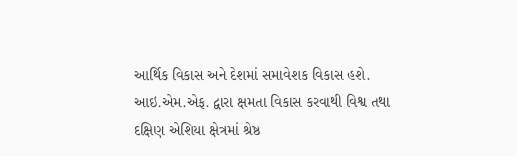આર્થિક વિકાસ અને દેશમાં સમાવેશક વિકાસ હશે.
આઇ.એમ.એફ. દ્વારા ક્ષમતા વિકાસ કરવાથી વિશ્વ તથા દક્ષિણ એશિયા ક્ષેત્રમાં શ્રેષ્ઠ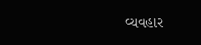વ્યવહાર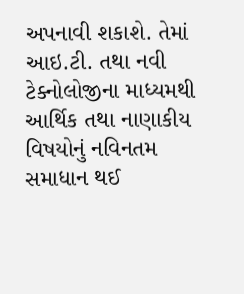અપનાવી શકાશે. તેમાં આઇ.ટી. તથા નવી ટેક્નોલોજીના માધ્યમથી આર્થિક તથા નાણાકીય વિષયોનું નવિનતમ સમાધાન થઈ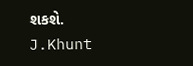શકશે.
J.Khunt